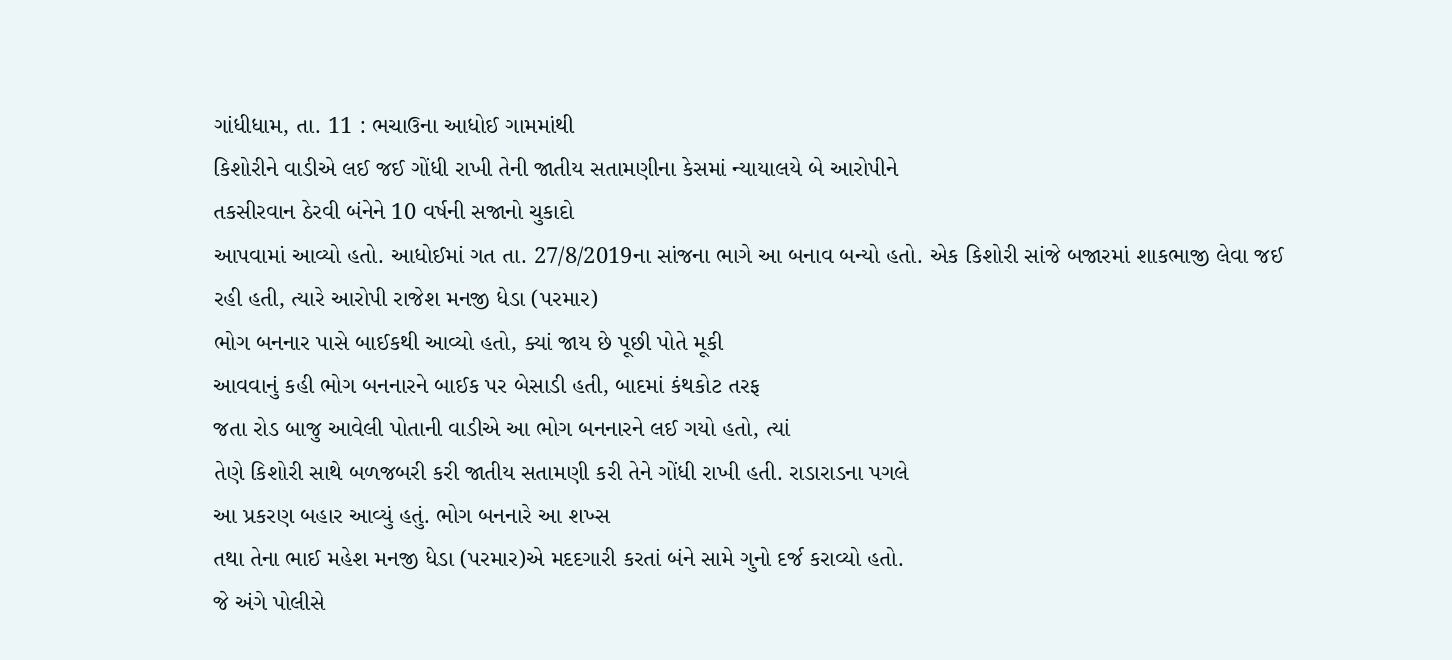ગાંધીધામ, તા. 11 : ભચાઉના આધોઈ ગામમાંથી
કિશોરીને વાડીએ લઈ જઈ ગોંધી રાખી તેની જાતીય સતામણીના કેસમાં ન્યાયાલયે બે આરોપીને
તકસીરવાન ઠેરવી બંનેને 10 વર્ષની સજાનો ચુકાદો
આપવામાં આવ્યો હતો. આધોઈમાં ગત તા. 27/8/2019ના સાંજના ભાગે આ બનાવ બન્યો હતો. એક કિશોરી સાંજે બજારમાં શાકભાજી લેવા જઈ
રહી હતી, ત્યારે આરોપી રાજેશ મનજી ધેડા (પરમાર)
ભોગ બનનાર પાસે બાઈકથી આવ્યો હતો, ક્યાં જાય છે પૂછી પોતે મૂકી
આવવાનું કહી ભોગ બનનારને બાઈક પર બેસાડી હતી, બાદમાં કંથકોટ તરફ
જતા રોડ બાજુ આવેલી પોતાની વાડીએ આ ભોગ બનનારને લઈ ગયો હતો, ત્યાં
તેણે કિશોરી સાથે બળજબરી કરી જાતીય સતામણી કરી તેને ગોંધી રાખી હતી. રાડારાડના પગલે
આ પ્રકરણ બહાર આવ્યું હતું. ભોગ બનનારે આ શખ્સ
તથા તેના ભાઈ મહેશ મનજી ધેડા (પરમાર)એ મદદગારી કરતાં બંને સામે ગુનો દર્જ કરાવ્યો હતો.
જે અંગે પોલીસે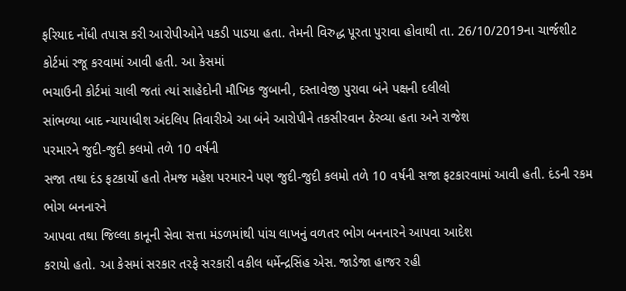ફરિયાદ નોંધી તપાસ કરી આરોપીઓને પકડી પાડયા હતા. તેમની વિરુદ્ધ પૂરતા પુરાવા હોવાથી તા. 26/10/2019ના ચાર્જશીટ કોર્ટમાં રજૂ કરવામાં આવી હતી. આ કેસમાં
ભચાઉની કોર્ટમાં ચાલી જતાં ત્યાં સાહેદોની મૌખિક જુબાની, દસ્તાવેજી પુરાવા બંને પક્ષની દલીલો
સાંભળ્યા બાદ ન્યાયાધીશ અંદલિપ તિવારીએ આ બંને આરોપીને તકસીરવાન ઠેરવ્યા હતા અને રાજેશ
પરમારને જુદી-જુદી કલમો તળે 10 વર્ષની
સજા તથા દંડ ફટકાર્યો હતો તેમજ મહેશ પરમારને પણ જુદી-જુદી કલમો તળે 10 વર્ષની સજા ફટકારવામાં આવી હતી. દંડની રકમ ભોગ બનનારને
આપવા તથા જિલ્લા કાનૂની સેવા સત્તા મંડળમાંથી પાંચ લાખનું વળતર ભોગ બનનારને આપવા આદેશ
કરાયો હતો. આ કેસમાં સરકાર તરફે સરકારી વકીલ ધર્મેન્દ્રસિંહ એસ. જાડેજા હાજર રહી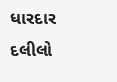ધારદાર
દલીલો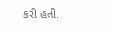કરી હતી.